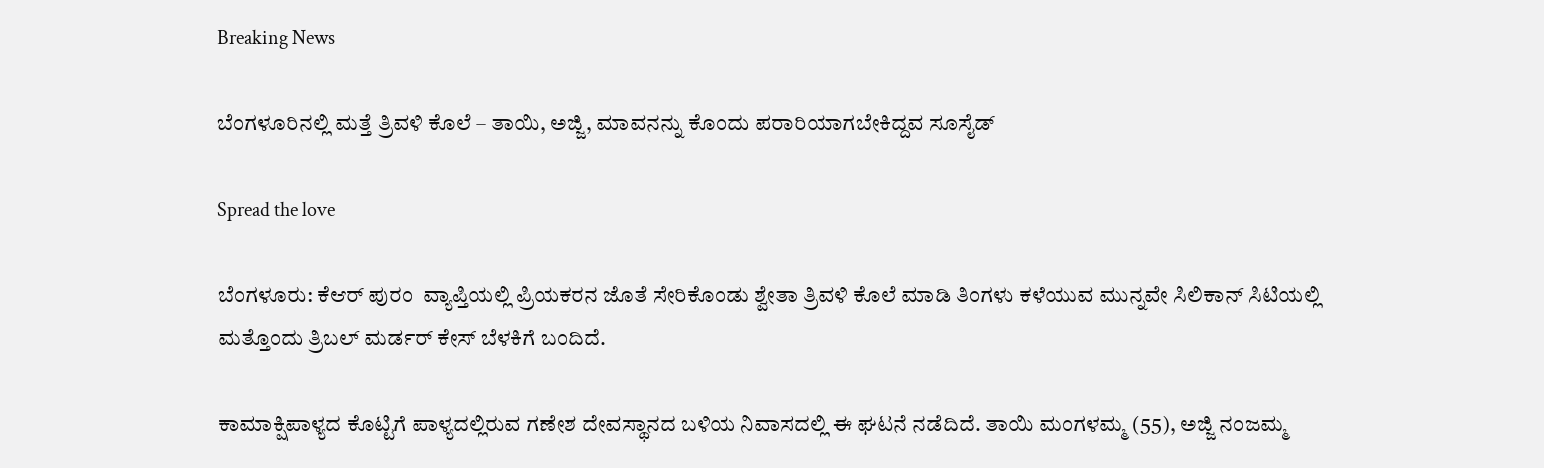Breaking News

ಬೆಂಗಳೂರಿನಲ್ಲಿ ಮತ್ತೆ ತ್ರಿವಳಿ ಕೊಲೆ – ತಾಯಿ, ಅಜ್ಜಿ, ಮಾವನನ್ನು ಕೊಂದು ಪರಾರಿಯಾಗಬೇಕಿದ್ದವ ಸೂಸೈಡ್‌

Spread the love

ಬೆಂಗಳೂರು: ಕೆಆರ್ ಪುರಂ  ವ್ಯಾಪ್ತಿಯಲ್ಲಿ ಪ್ರಿಯಕರನ ಜೊತೆ ಸೇರಿಕೊಂಡು ಶ್ವೇತಾ ತ್ರಿವಳಿ ಕೊಲೆ ಮಾಡಿ ತಿಂಗಳು ಕಳೆಯುವ ಮುನ್ನವೇ ಸಿಲಿಕಾನ್ ಸಿಟಿಯಲ್ಲಿ ಮತ್ತೊಂದು ತ್ರಿಬಲ್ ಮರ್ಡರ್ ಕೇಸ್ ಬೆಳಕಿಗೆ ಬಂದಿದೆ.

ಕಾಮಾಕ್ಷಿಪಾಳ್ಯದ ಕೊಟ್ಟಿಗೆ ಪಾಳ್ಯದಲ್ಲಿರುವ ಗಣೇಶ ದೇವಸ್ಥಾನದ ಬಳಿಯ ನಿವಾಸದಲ್ಲಿ ಈ ಘಟನೆ ನಡೆದಿದೆ. ತಾಯಿ ಮಂಗಳಮ್ಮ (55), ಅಜ್ಜಿ ನಂಜಮ್ಮ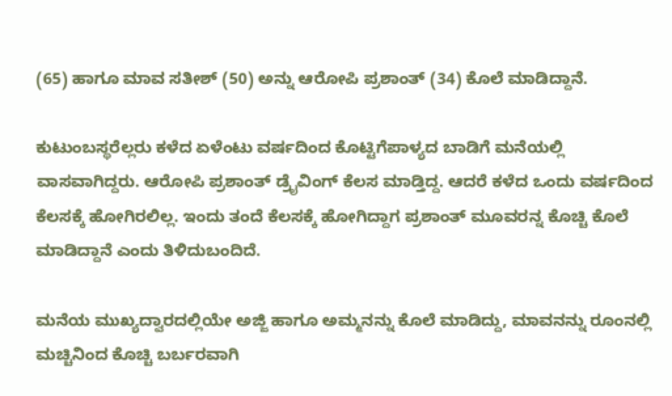(65) ಹಾಗೂ ಮಾವ ಸತೀಶ್ (50) ಅನ್ನು ಆರೋಪಿ ಪ್ರಶಾಂತ್ (34) ಕೊಲೆ ಮಾಡಿದ್ದಾನೆ.

ಕುಟುಂಬಸ್ಥರೆಲ್ಲರು ಕಳೆದ ಏಳೆಂಟು ವರ್ಷದಿಂದ ಕೊಟ್ಟಿಗೆಪಾಳ್ಯದ ಬಾಡಿಗೆ ಮನೆಯಲ್ಲಿ ವಾಸವಾಗಿದ್ದರು. ಆರೋಪಿ ಪ್ರಶಾಂತ್‌ ಡ್ರೈವಿಂಗ್ ಕೆಲಸ ಮಾಡ್ತಿದ್ದ. ಆದರೆ ಕಳೆದ ಒಂದು ವರ್ಷದಿಂದ ಕೆಲಸಕ್ಕೆ ಹೋಗಿರಲಿಲ್ಲ. ಇಂದು ತಂದೆ ಕೆಲಸಕ್ಕೆ ಹೋಗಿದ್ದಾಗ ಪ್ರಶಾಂತ್‌ ಮೂವರನ್ನ ಕೊಚ್ಚಿ ಕೊಲೆ ಮಾಡಿದ್ದಾನೆ ಎಂದು ತಿಳಿದುಬಂದಿದೆ.

ಮನೆಯ ಮುಖ್ಯದ್ವಾರದಲ್ಲಿಯೇ ಅಜ್ಜಿ ಹಾಗೂ ಅಮ್ಮನನ್ನು ಕೊಲೆ ಮಾಡಿದ್ದು, ಮಾವನನ್ನು ರೂಂನಲ್ಲಿ ಮಚ್ಚಿನಿಂದ ಕೊಚ್ಚಿ ಬರ್ಬರವಾಗಿ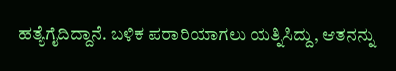ಹತ್ಯೆಗೈದಿದ್ದಾನೆ. ಬಳಿಕ ಪರಾರಿಯಾಗಲು ಯತ್ನಿಸಿದ್ದು, ಆತನನ್ನು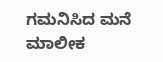ಗಮನಿಸಿದ ಮನೆ ಮಾಲೀಕ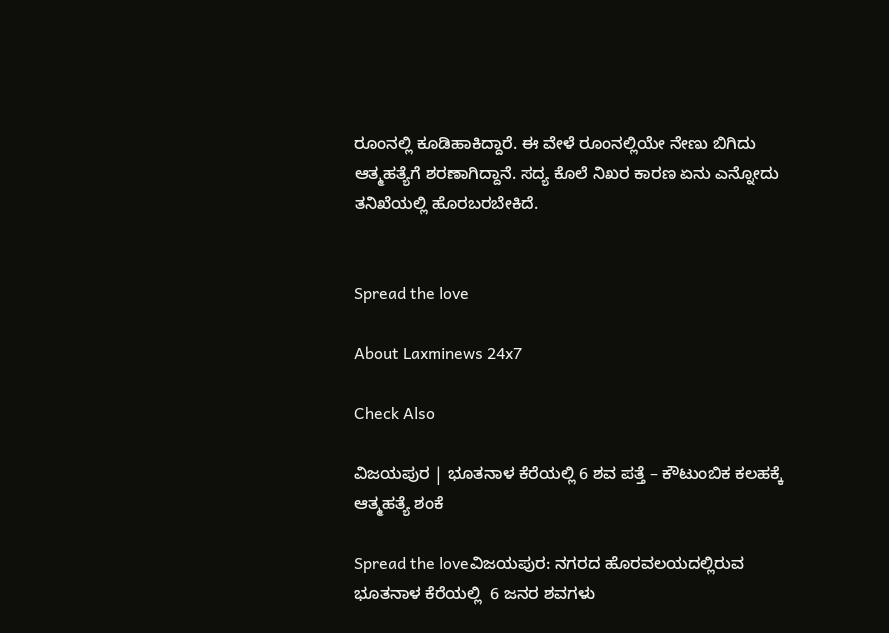ರೂಂನಲ್ಲಿ ಕೂಡಿಹಾಕಿದ್ದಾರೆ. ಈ ವೇಳೆ ರೂಂನಲ್ಲಿಯೇ ನೇಣು ಬಿಗಿದು ಆತ್ಮಹತ್ಯೆಗೆ ಶರಣಾಗಿದ್ದಾನೆ. ಸದ್ಯ ಕೊಲೆ ನಿಖರ ಕಾರಣ ಏನು ಎನ್ನೋದು ತನಿಖೆಯಲ್ಲಿ ಹೊರಬರಬೇಕಿದೆ.


Spread the love

About Laxminews 24x7

Check Also

ವಿಜಯಪುರ | ಭೂತನಾಳ ಕೆರೆಯಲ್ಲಿ 6 ಶವ ಪತ್ತೆ – ಕೌಟುಂಬಿಕ ಕಲಹಕ್ಕೆ ಆತ್ಮಹತ್ಯೆ ಶಂಕೆ

Spread the loveವಿಜಯಪುರ: ನಗರದ ಹೊರವಲಯದಲ್ಲಿರುವ ಭೂತನಾಳ ಕೆರೆಯಲ್ಲಿ  6 ಜನರ ಶವಗಳು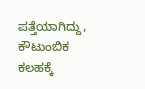ಪತ್ತೆಯಾಗಿದ್ದು, ಕೌಟುಂಬಿಕ ಕಲಹಕ್ಕೆ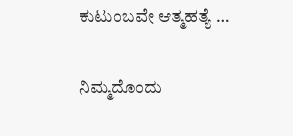ಕುಟುಂಬವೇ ಆತ್ಮಹತ್ಯೆ …

ನಿಮ್ಮದೊಂದು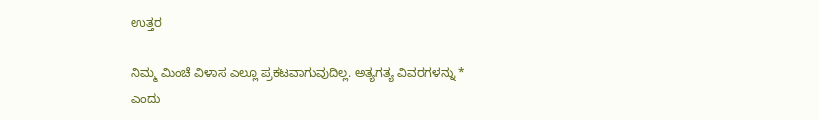ಉತ್ತರ

ನಿಮ್ಮ ಮಿಂಚೆ ವಿಳಾಸ ಎಲ್ಲೂ ಪ್ರಕಟವಾಗುವುದಿಲ್ಲ. ಅತ್ಯಗತ್ಯ ವಿವರಗಳನ್ನು * ಎಂದು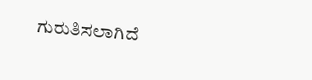ಗುರುತಿಸಲಾಗಿದೆ